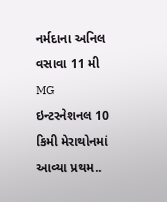નર્મદાના અનિલ વસાવા 11 મી MG ઇન્ટરનેશનલ 10 કિમી મેરાથોનમાં આવ્યા પ્રથમ..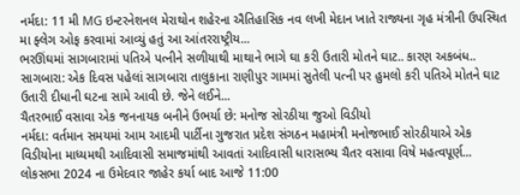નર્મદા: 11 મી MG ઇન્ટરનેશનલ મેરાથોન શહેરના ઐતિહાસિક નવ લખી મેદાન ખાતે રાજ્યના ગૃહ મંત્રીની ઉપસ્થિત મા ફ્લેગ ઓફ કરવામાં આવ્યું હતું આ આંતરરાષ્ટ્રીય...
ભરઊંઘમાં સાગબારામાં પતિએ પત્નીને સળીયાથી માથાને ભાગે ઘા કરી ઉતારી મોતને ઘાટ.. કારણ અકબંધ..
સાગબારા: એક દિવસ પહેલાં સાગબારા તાલુકાના રાણીપુર ગામમાં સુતેલી પત્ની પર હુમલો કરી પતિએ મોતને ઘાટ ઉતારી દીધાની ઘટના સામે આવી છે. જેને લઈને...
ચૈતરભાઈ વસાવા એક જનનાયક બનીને ઉભર્યા છે: મનોજ સોરઠીયા જુઓ વિડીયો
નર્મદા: વર્તમાન સમયમાં આમ આદમી પાર્ટીના ગુજરાત પ્રદેશ સંગઠન મહામંત્રી મનોજભાઈ સોરઠીયાએ એક વિડીયોના માધ્યમથી આદિવાસી સમાજમાંથી આવતાં આદિવાસી ધારાસભ્ય ચૈતર વસાવા વિષે મહત્વપૂર્ણ...
લોકસભા 2024 ના ઉમેદવાર જાહેર કર્યા બાદ આજે 11:00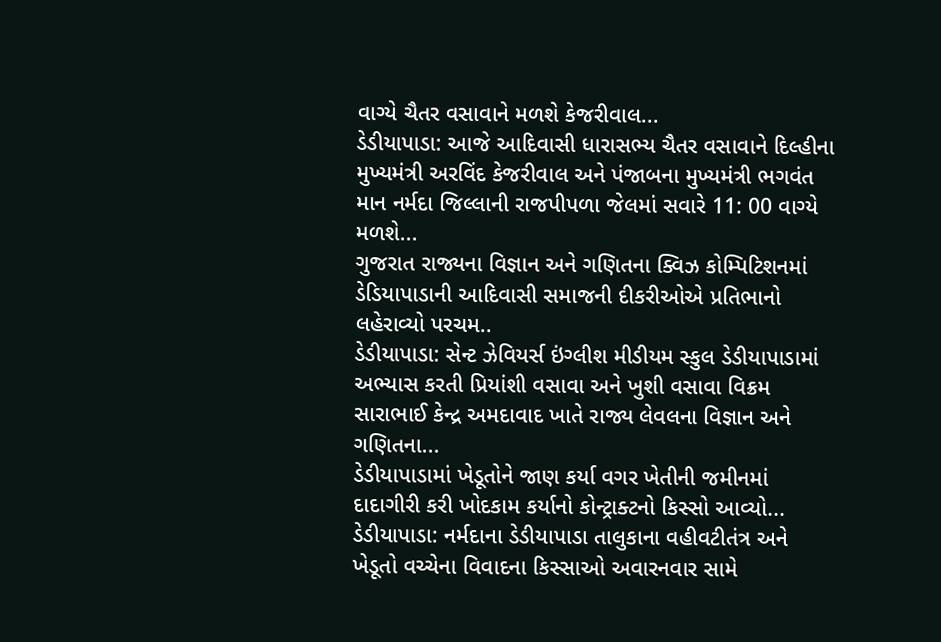વાગ્યે ચૈતર વસાવાને મળશે કેજરીવાલ...
ડેડીયાપાડા: આજે આદિવાસી ધારાસભ્ય ચૈતર વસાવાને દિલ્હીના મુખ્યમંત્રી અરવિંદ કેજરીવાલ અને પંજાબના મુખ્યમંત્રી ભગવંત માન નર્મદા જિલ્લાની રાજપીપળા જેલમાં સવારે 11: 00 વાગ્યે મળશે...
ગુજરાત રાજ્યના વિજ્ઞાન અને ગણિતના ક્વિઝ કોમ્પિટિશનમાં ડેડિયાપાડાની આદિવાસી સમાજની દીકરીઓએ પ્રતિભાનો લહેરાવ્યો પરચમ..
ડેડીયાપાડા: સેન્ટ ઝેવિયર્સ ઇંગ્લીશ મીડીયમ સ્કુલ ડેડીયાપાડામાં અભ્યાસ કરતી પ્રિયાંશી વસાવા અને ખુશી વસાવા વિક્રમ સારાભાઈ કેન્દ્ર અમદાવાદ ખાતે રાજ્ય લેવલના વિજ્ઞાન અને ગણિતના...
ડેડીયાપાડામાં ખેડૂતોને જાણ કર્યા વગર ખેતીની જમીનમાં દાદાગીરી કરી ખોદકામ કર્યાનો કોન્ટ્રાક્ટનો કિસ્સો આવ્યો...
ડેડીયાપાડા: નર્મદાના ડેડીયાપાડા તાલુકાના વહીવટીતંત્ર અને ખેડૂતો વચ્ચેના વિવાદના કિસ્સાઓ અવારનવાર સામે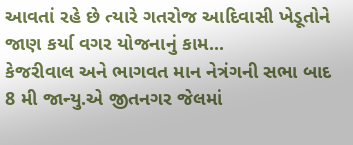આવતાં રહે છે ત્યારે ગતરોજ આદિવાસી ખેડૂતોને જાણ કર્યા વગર યોજનાનું કામ...
કેજરીવાલ અને ભાગવત માન નેત્રંગની સભા બાદ 8 મી જાન્યુ.એ જીતનગર જેલમાં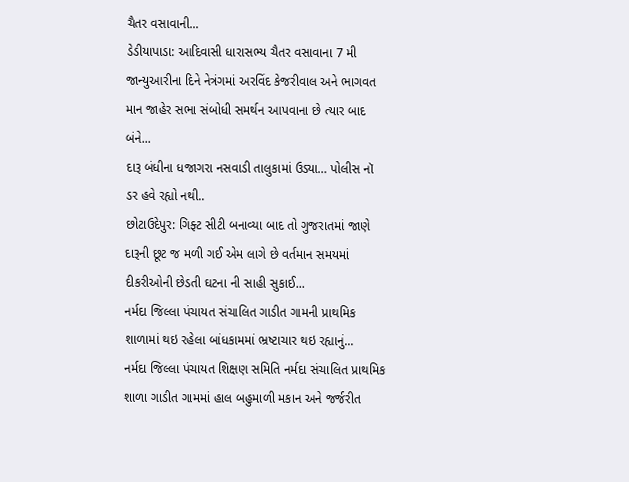ચૈતર વસાવાની...
ડેડીયાપાડા: આદિવાસી ધારાસભ્ય ચૈતર વસાવાના 7 મી જાન્યુઆરીના દિને નેત્રંગમાં અરવિંદ કેજરીવાલ અને ભાગવત માન જાહેર સભા સંબોધી સમર્થન આપવાના છે ત્યાર બાદ બંને...
દારૂ બંધીના ધજાગરા નસવાડી તાલુકામાં ઉડ્યા… પોલીસ નૉ ડર હવે રહ્યો નથી..
છોટાઉદેપુર: ગિફ્ટ સીટી બનાવ્યા બાદ તો ગુજરાતમાં જાણે દારૂની છૂટ જ મળી ગઈ એમ લાગે છે વર્તમાન સમયમાં દીકરીઓની છેડતી ઘટના ની સાહી સુકાઈ...
નર્મદા જિલ્લા પંચાયત સંચાલિત ગાડીત ગામની પ્રાથમિક શાળામાં થઇ રહેલા બાંધકામમાં ભ્રષ્ટાચાર થઇ રહ્યાનું...
નર્મદા જિલ્લા પંચાયત શિક્ષણ સમિતિ નર્મદા સંચાલિત પ્રાથમિક શાળા ગાડીત ગામમાં હાલ બહુમાળી મકાન અને જર્જરીત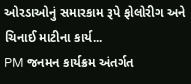ઓરડાઓનું સમારકામ રૂપે ફોલોરીગ અને ચિનાઈ માટીના કાર્ય...
PM જનમન કાર્યક્રમ અંતર્ગત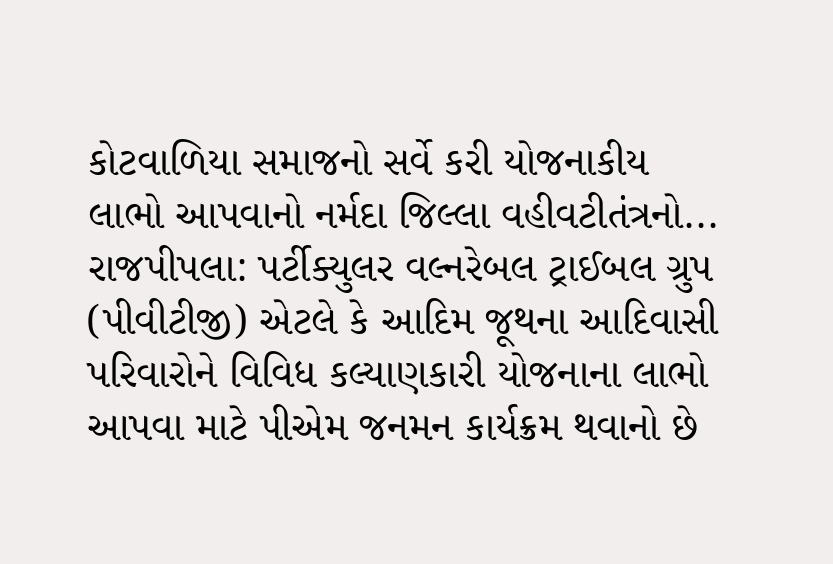કોટવાળિયા સમાજનો સર્વે કરી યોજનાકીય લાભો આપવાનો નર્મદા જિલ્લા વહીવટીતંત્રનો...
રાજપીપલા: પર્ટીક્યુલર વલ્નરેબલ ટ્રાઈબલ ગ્રુપ (પીવીટીજી) એટલે કે આદિમ જૂથના આદિવાસી પરિવારોને વિવિધ કલ્યાણકારી યોજનાના લાભો આપવા માટે પીએમ જનમન કાર્યક્રમ થવાનો છે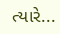ત્યારે...